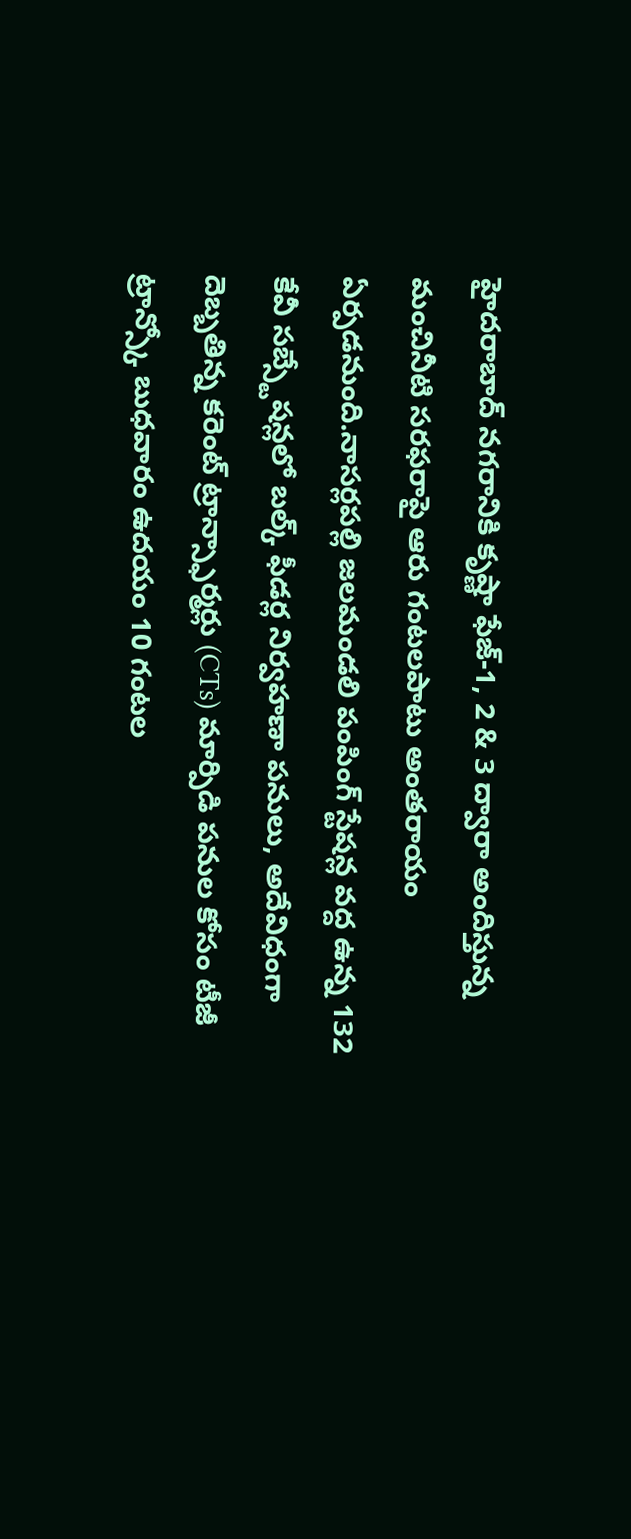హైదరాబాద్ నగరానికి కృష్ణా ఫేజ్-1, 2 & 3 ద్వారా అందిస్తున్న మంచినీటి సరఫరాపై ఆరు గంటలపాటు అంతరాయం ఏర్పడనుంది.నాసర్లపల్లి జలమండలి పంపింగ్ స్టేషన్ల వద్ద ఉన్న 132 కేవీ సబ్స్టేషన్లలో బల్క్ ఫీడర్ల నిర్వహణా పనులు, అదేవిధంగా దెబ్బతిన్న కరెంట్ ట్రాన్స్ఫార్మర్లు (CTs) మార్పిడి పనుల కోసం టీజీ ట్రాన్స్కో బుధవారం ఉదయం 10 గంటల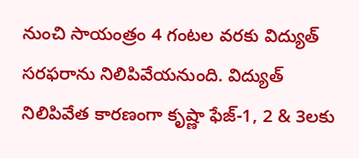నుంచి సాయంత్రం 4 గంటల వరకు విద్యుత్ సరఫరాను నిలిపివేయనుంది. విద్యుత్ నిలిపివేత కారణంగా కృష్ణా ఫేజ్-1, 2 & 3లకు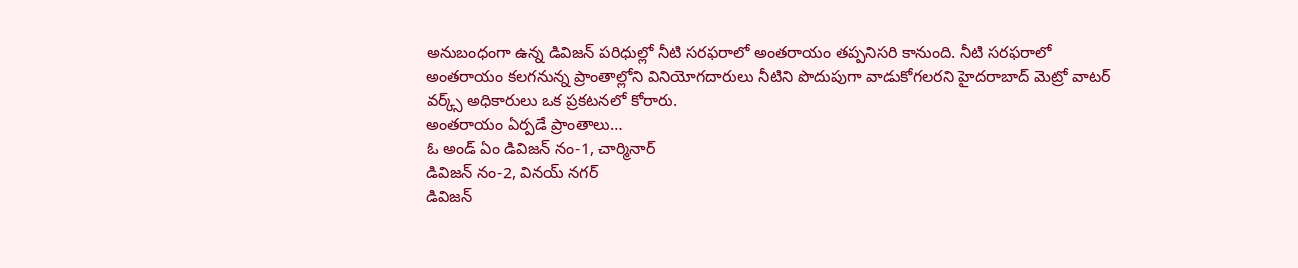అనుబంధంగా ఉన్న డివిజన్ పరిధుల్లో నీటి సరఫరాలో అంతరాయం తప్పనిసరి కానుంది. నీటి సరఫరాలో అంతరాయం కలగనున్న ప్రాంతాల్లోని వినియోగదారులు నీటిని పొదుపుగా వాడుకోగలరని హైదరాబాద్ మెట్రో వాటర్ వర్క్స్ అధికారులు ఒక ప్రకటనలో కోరారు.
అంతరాయం ఏర్పడే ప్రాంతాలు…
ఓ అండ్ ఏం డివిజన్ నం-1, చార్మినార్
డివిజన్ నం-2, వినయ్ నగర్
డివిజన్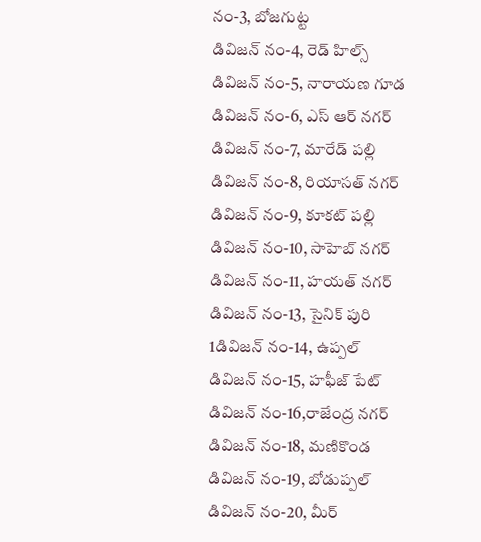నం-3, బోజగుట్ట
డివిజన్ నం-4, రెడ్ హిల్స్
డివిజన్ నం-5, నారాయణ గూడ
డివిజన్ నం-6, ఎస్ ఆర్ నగర్
డివిజన్ నం-7, మారేడ్ పల్లి
డివిజన్ నం-8, రియాసత్ నగర్
డివిజన్ నం-9, కూకట్ పల్లి
డివిజన్ నం-10, సాహెబ్ నగర్
డివిజన్ నం-11, హయత్ నగర్
డివిజన్ నం-13, సైనిక్ పురి
1డివిజన్ నం-14, ఉప్పల్
డివిజన్ నం-15, హఫీజ్ పేట్
డివిజన్ నం-16,రాజేంద్ర నగర్
డివిజన్ నం-18, మణికొండ
డివిజన్ నం-19, బోడుప్పల్
డివిజన్ నం-20, మీర్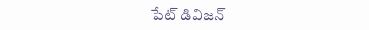పేట్ డివిజన్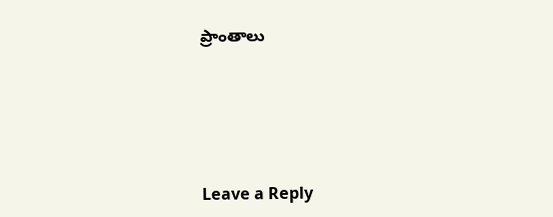ప్రాంతాలు





Leave a Reply